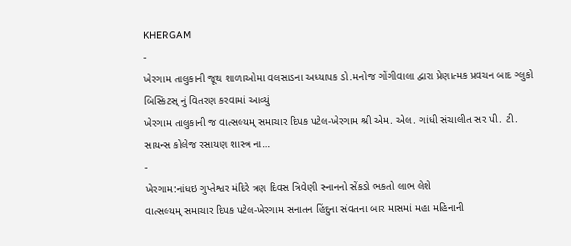KHERGAM
-
ખેરગામ તાલુકાની જૂથ શાળાઓમા વલસાડના અધ્યાપક ડો.મનોજ ગોંગીવાલા દ્વારા પ્રેણાત્મક પ્રવચન બાદ ગ્લુકો બિસ્કિટસ્ નું વિતરણ કરવામાં આવ્યું
ખેરગામ તાલુકાની જ વાત્સલ્યમ્ સમાચાર દિપક પટેલ-ખેરગામ શ્રી એમ. એલ. ગાંધી સંચાલીત સર પી. ટી. સાયન્સ કોલેજ રસાયણ શાસ્ત્ર ના…
-
ખેરગામ:નાંધઇ ગુપ્તેશ્વર મંદિરે ત્રણ દિવસ ત્રિવેણી સ્નાનનો સેંકડો ભકતો લાભ લેશે
વાત્સલ્યમ્ સમાચાર દિપક પટેલ-ખેરગામ સનાતન હિંદુના સંવતના બાર માસમાં મહા મહિનાની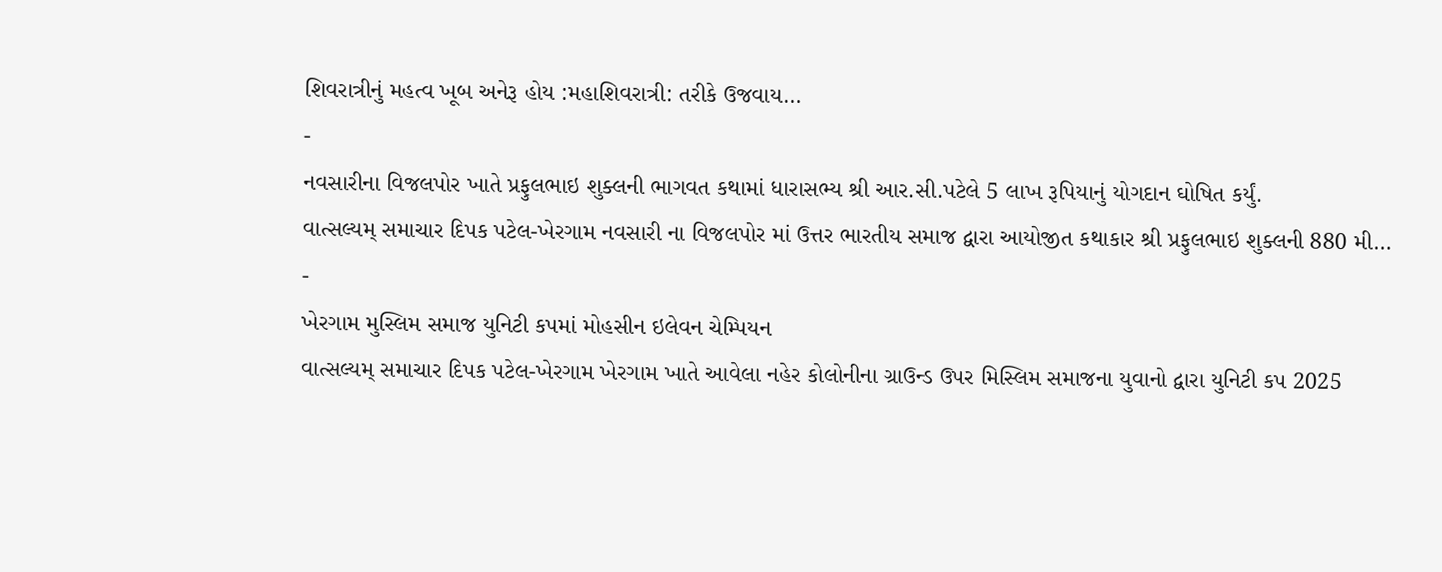શિવરાત્રીનું મહત્વ ખૂબ અનેરૂ હોય :મહાશિવરાત્રી: તરીકે ઉજવાય…
-
નવસારીના વિજલપોર ખાતે પ્રફુલભાઇ શુક્લની ભાગવત કથામાં ધારાસભ્ય શ્રી આર.સી.પટેલે 5 લાખ રૂપિયાનું યોગદાન ઘોષિત કર્યું.
વાત્સલ્યમ્ સમાચાર દિપક પટેલ-ખેરગામ નવસારી ના વિજલપોર માં ઉત્તર ભારતીય સમાજ દ્વારા આયોજીત કથાકાર શ્રી પ્રફુલભાઇ શુક્લની 880 મી…
-
ખેરગામ મુસ્લિમ સમાજ યુનિટી કપમાં મોહસીન ઇલેવન ચેમ્પિયન
વાત્સલ્યમ્ સમાચાર દિપક પટેલ-ખેરગામ ખેરગામ ખાતે આવેલા નહેર કોલોનીના ગ્રાઉન્ડ ઉપર મિસ્લિમ સમાજના યુવાનો દ્વારા યુનિટી કપ 2025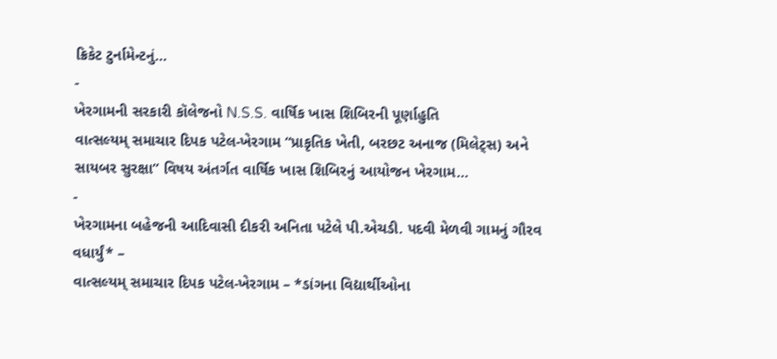ક્રિકેટ ટુર્નામેન્ટનું…
-
ખેરગામની સરકારી કૉલેજનો N.S.S. વાર્ષિક ખાસ શિબિરની પૂર્ણાહુતિ
વાત્સલ્યમ્ સમાચાર દિપક પટેલ-ખેરગામ “પ્રાકૃતિક ખેતી, બરછટ અનાજ (મિલેટ્સ) અને સાયબર સુરક્ષા” વિષય અંતર્ગત વાર્ષિક ખાસ શિબિરનું આયોજન ખેરગામ…
-
ખેરગામના બહેજની આદિવાસી દીકરી અનિતા પટેલે પી.એચડી. પદવી મેળવી ગામનું ગૌરવ વધાર્યું* –
વાત્સલ્યમ્ સમાચાર દિપક પટેલ-ખેરગામ – *ડાંગના વિદ્યાર્થીઓના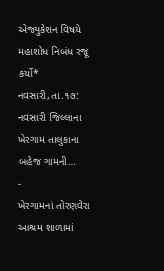એજ્યુકેશન વિષયે મહાશોધ નિબંધ રજૂ કર્યો* નવસારી,તા.૧૭: નવસારી જિલ્લાના ખેરગામ તાલુકાના બહેજ ગામની…
-
ખેરગામનાં તોરણવેરા આશ્રમ શાળામાં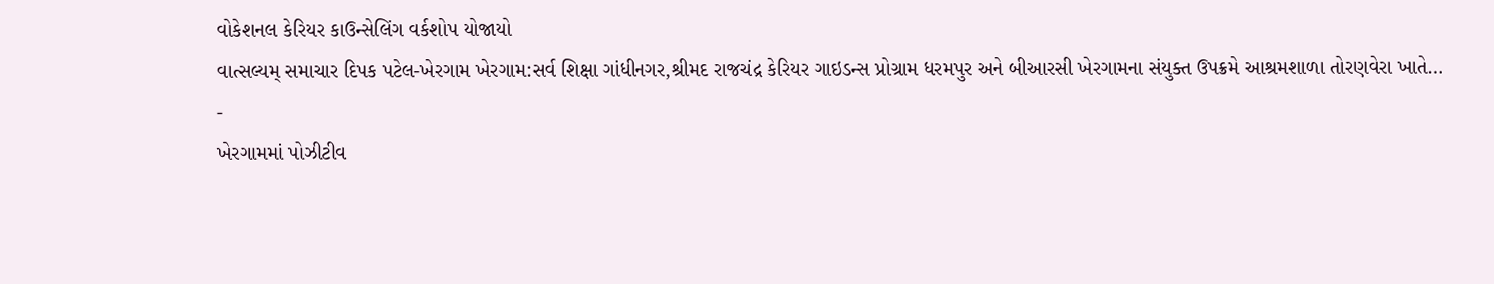વોકેશનલ કેરિયર કાઉન્સેલિંગ વર્કશોપ યોજાયો
વાત્સલ્યમ્ સમાચાર દિપક પટેલ-ખેરગામ ખેરગામ:સર્વ શિક્ષા ગાંધીનગર,શ્રીમદ રાજચંદ્ર કેરિયર ગાઇડન્સ પ્રોગ્રામ ધરમપુર અને બીઆરસી ખેરગામના સંયુક્ત ઉપક્રમે આશ્રમશાળા તોરણવેરા ખાતે…
-
ખેરગામમાં પોઝીટીવ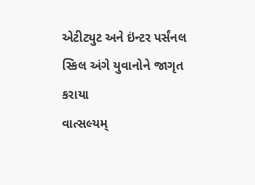એટીટ્યુટ અને ઇંન્ટર પર્સંનલ સ્કિલ અંગે યુવાનોને જાગૃત કરાયા
વાત્સલ્યમ્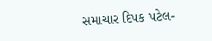સમાચાર દિપક પટેલ-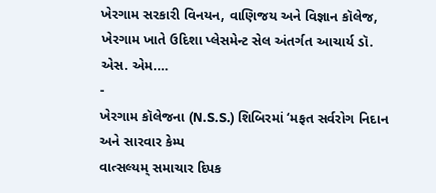ખેરગામ સરકારી વિનયન, વાણિજય અને વિજ્ઞાન કૉલેજ, ખેરગામ ખાતે ઉદિશા પ્લેસમેન્ટ સેલ અંતર્ગત આચાર્ય ડૉ. એસ. એમ.…
-
ખેરગામ કૉલેજના (N.S.S.) શિબિરમાં ‘મફત સર્વરોગ નિદાન અને સારવાર કેમ્પ
વાત્સલ્યમ્ સમાચાર દિપક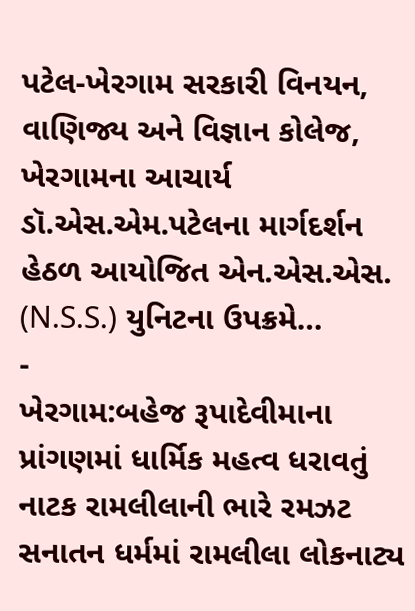પટેલ-ખેરગામ સરકારી વિનયન, વાણિજ્ય અને વિજ્ઞાન કોલેજ, ખેરગામના આચાર્ય ડૉ.એસ.એમ.પટેલના માર્ગદર્શન હેઠળ આયોજિત એન.એસ.એસ. (N.S.S.) યુનિટના ઉપક્રમે…
-
ખેરગામ:બહેજ રૂપાદેવીમાના પ્રાંગણમાં ધાર્મિક મહત્વ ધરાવતું નાટક રામલીલાની ભારે રમઝટ
સનાતન ધર્મમાં રામલીલા લોકનાટ્ય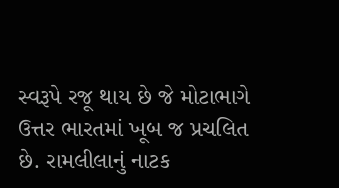સ્વરૂપે રજૂ થાય છે જે મોટાભાગે ઉત્તર ભારતમાં ખૂબ જ પ્રચલિત છે. રામલીલાનું નાટક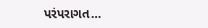પરંપરાગત…